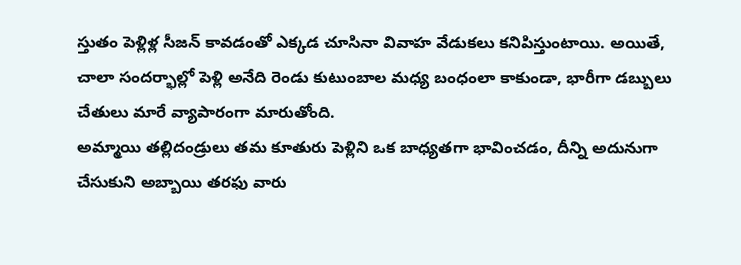స్తుతం పెళ్లిళ్ల సీజన్ కావడంతో ఎక్కడ చూసినా వివాహ వేడుకలు కనిపిస్తుంటాయి. అయితే, చాలా సందర్భాల్లో పెళ్లి అనేది రెండు కుటుంబాల మధ్య బంధంలా కాకుండా, భారీగా డబ్బులు చేతులు మారే వ్యాపారంగా మారుతోంది.
అమ్మాయి తల్లిదండ్రులు తమ కూతురు పెళ్లిని ఒక బాధ్యతగా భావించడం, దీన్ని అదునుగా చేసుకుని అబ్బాయి తరఫు వారు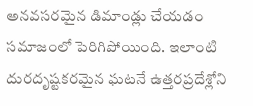అనవసరమైన డిమాండ్లు చేయడం సమాజంలో పెరిగిపోయింది. ఇలాంటి దురదృష్టకరమైన ఘటనే ఉత్తరప్రదేశ్లోని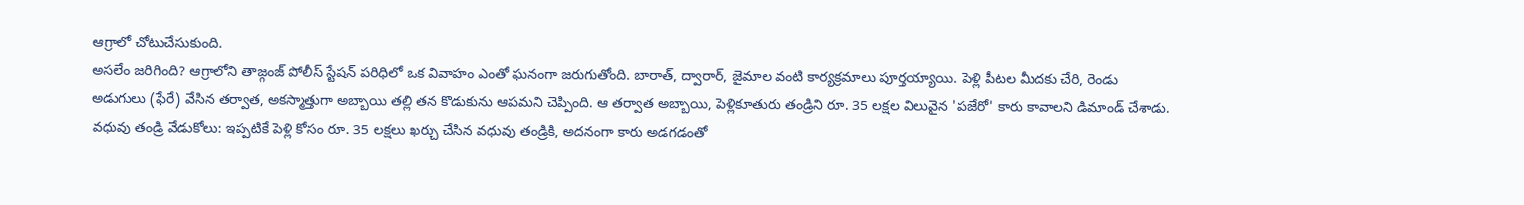ఆగ్రాలో చోటుచేసుకుంది.
అసలేం జరిగింది? ఆగ్రాలోని తాజ్గంజ్ పోలీస్ స్టేషన్ పరిధిలో ఒక వివాహం ఎంతో ఘనంగా జరుగుతోంది. బారాత్, ద్వారార్, జైమాల వంటి కార్యక్రమాలు పూర్తయ్యాయి. పెళ్లి పీటల మీదకు చేరి, రెండు అడుగులు (ఫేరే) వేసిన తర్వాత, అకస్మాత్తుగా అబ్బాయి తల్లి తన కొడుకును ఆపమని చెప్పింది. ఆ తర్వాత అబ్బాయి, పెళ్లికూతురు తండ్రిని రూ. 35 లక్షల విలువైన 'పజేరో' కారు కావాలని డిమాండ్ చేశాడు.
వధువు తండ్రి వేడుకోలు: ఇప్పటికే పెళ్లి కోసం రూ. 35 లక్షలు ఖర్చు చేసిన వధువు తండ్రికి, అదనంగా కారు అడగడంతో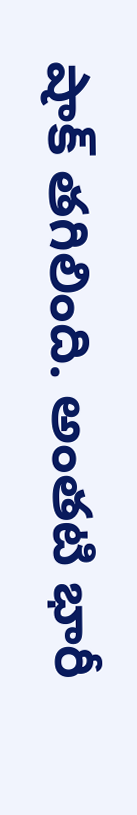షాక్ తగిలింది. అంతటి భారీ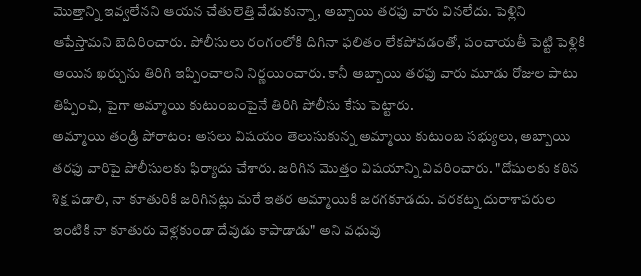మొత్తాన్ని ఇవ్వలేనని ఆయన చేతులెత్తి వేడుకున్నా, అబ్బాయి తరఫు వారు వినలేదు. పెళ్లిని ఆపేస్తామని బెదిరించారు. పోలీసులు రంగంలోకి దిగినా ఫలితం లేకపోవడంతో, పంచాయతీ పెట్టి పెళ్లికి అయిన ఖర్చును తిరిగి ఇప్పించాలని నిర్ణయించారు. కానీ అబ్బాయి తరఫు వారు మూడు రోజుల పాటు తిప్పించి, పైగా అమ్మాయి కుటుంబంపైనే తిరిగి పోలీసు కేసు పెట్టారు.
అమ్మాయి తండ్రి పోరాటం: అసలు విషయం తెలుసుకున్న అమ్మాయి కుటుంబ సభ్యులు, అబ్బాయి తరఫు వారిపై పోలీసులకు ఫిర్యాదు చేశారు. జరిగిన మొత్తం విషయాన్ని వివరించారు. "దోషులకు కఠిన శిక్ష పడాలి, నా కూతురికి జరిగినట్లు మరే ఇతర అమ్మాయికి జరగకూడదు. వరకట్న దురాశాపరుల ఇంటికి నా కూతురు వెళ్లకుండా దేవుడు కాపాడాడు" అని వధువు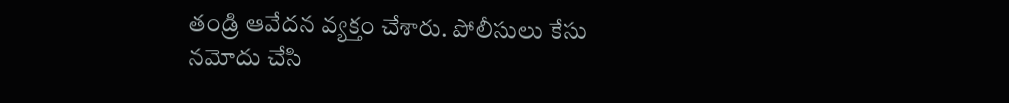తండ్రి ఆవేదన వ్యక్తం చేశారు. పోలీసులు కేసు నమోదు చేసి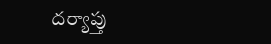దర్యాప్తు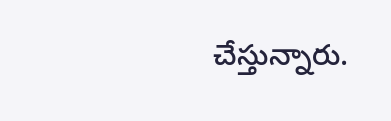చేస్తున్నారు.